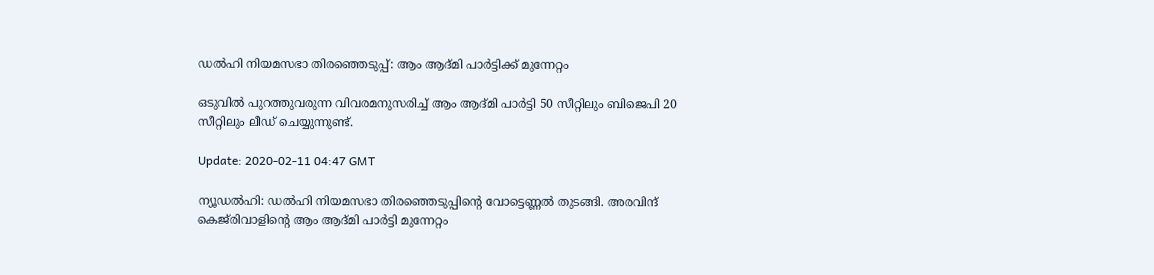ഡല്‍ഹി നിയമസഭാ തിരഞ്ഞെടുപ്പ്: ആം ആദ്മി പാര്‍ട്ടിക്ക് മുന്നേറ്റം

ഒടുവിൽ പുറത്തുവരുന്ന വിവരമനുസരിച്ച് ആം ആദ്മി പാര്‍ട്ടി 50 സീറ്റിലും ബിജെപി 20 സീറ്റിലും ലീഡ് ചെയ്യുന്നുണ്ട്.

Update: 2020-02-11 04:47 GMT

ന്യൂഡല്‍ഹി: ഡല്‍ഹി നിയമസഭാ തിരഞ്ഞെടുപ്പിന്റെ വോട്ടെണ്ണല്‍ തുടങ്ങി. അരവിന്ദ് കെജ്‌രിവാളിന്റെ ആം ആദ്മി പാര്‍ട്ടി മുന്നേറ്റം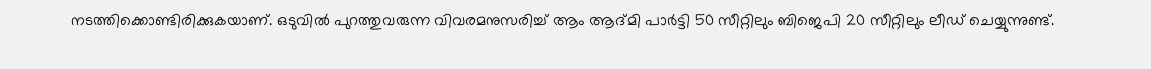നടത്തിക്കൊണ്ടിരിക്കുകയാണ്. ഒടുവിൽ പുറത്തുവരുന്ന വിവരമനുസരിച്ച് ആം ആദ്മി പാര്‍ട്ടി 50 സീറ്റിലും ബിജെപി 20 സീറ്റിലും ലീഡ് ചെയ്യുന്നുണ്ട്.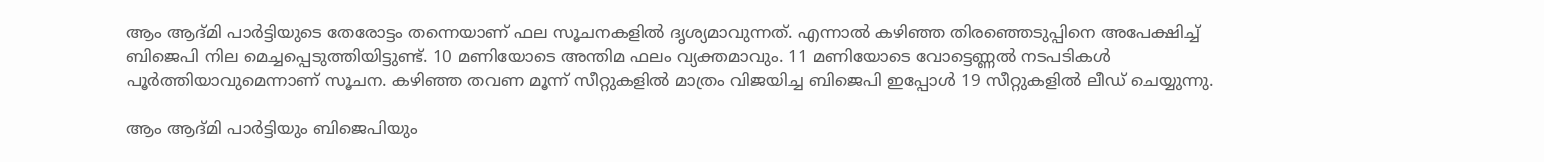ആം ആദ്‍മി പാര്‍ട്ടിയുടെ തേരോട്ടം തന്നെയാണ് ഫല സൂചനകളില്‍ ദൃശ്യമാവുന്നത്. എന്നാല്‍ കഴിഞ്ഞ തിരഞ്ഞെടുപ്പിനെ അപേക്ഷിച്ച് ബിജെപി നില മെച്ചപ്പെടുത്തിയിട്ടുണ്ട്. 10 മണിയോടെ അന്തിമ ഫലം വ്യക്തമാവും. 11 മണിയോടെ വോട്ടെണ്ണല്‍ നടപടികള്‍ പൂര്‍ത്തിയാവുമെന്നാണ് സൂചന. കഴിഞ്ഞ തവണ മൂന്ന് സീറ്റുകളില്‍ മാത്രം വിജയിച്ച ബിജെപി ഇപ്പോള്‍ 19 സീറ്റുകളില്‍ ലീഡ് ചെയ്യുന്നു.

ആം ആദ്‍മി പാര്‍ട്ടിയും ബിജെപിയും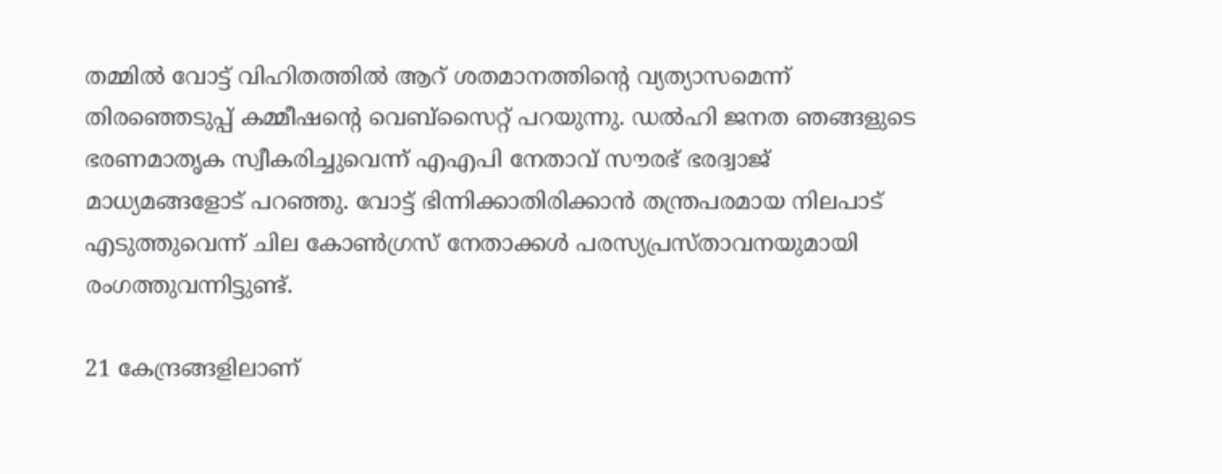തമ്മില്‍ വോട്ട് വിഹിതത്തില്‍ ആറ് ശതമാനത്തിന്റെ വ്യത്യാസമെന്ന് തിരഞ്ഞെടുപ്പ് കമ്മീഷന്റെ വെബ്‍സൈറ്റ് പറയുന്നു. ഡല്‍ഹി ജനത ഞങ്ങളുടെ ഭരണമാതൃക സ്വീകരിച്ചുവെന്ന് എഎപി നേതാവ് സൗരഭ് ഭരദ്വാജ്‌ മാധ്യമങ്ങളോട് പറഞ്ഞു. വോട്ട് ഭിന്നിക്കാതിരിക്കാൻ തന്ത്രപരമായ നിലപാട് എടുത്തുവെന്ന് ചില കോൺഗ്രസ് നേതാക്കൾ പരസ്യപ്രസ്താവനയുമായി രംഗത്തുവന്നിട്ടുണ്ട്.

21 കേന്ദ്രങ്ങളിലാണ്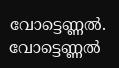വോട്ടെണ്ണല്‍. വോട്ടെണ്ണല്‍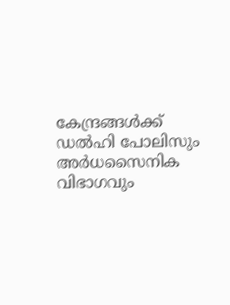കേന്ദ്രങ്ങള്‍ക്ക് ഡല്‍ഹി പോലിസും അര്‍ധസൈനിക വിഭാഗവും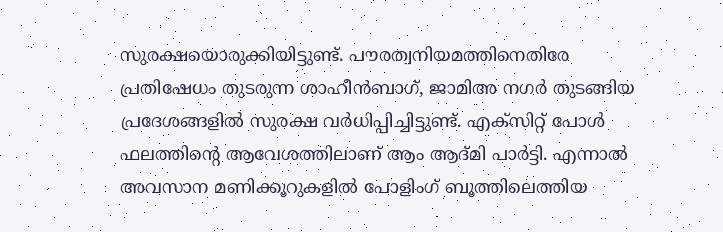സുരക്ഷയൊരുക്കിയിട്ടുണ്ട്. പൗരത്വനിയമത്തിനെതിരേ പ്രതിഷേധം തുടരുന്ന ശാഹീന്‍ബാഗ്, ജാമിഅ നഗര്‍ തുടങ്ങിയ പ്രദേശങ്ങളില്‍ സുരക്ഷ വർധിപ്പിച്ചിട്ടുണ്ട്. എക്സിറ്റ് പോൾ ഫലത്തിന്‍റെ ആവേശത്തിലാണ് ആം ആദ്മി പാർട്ടി. എന്നാൽ അവസാന മണിക്കൂറുകളിൽ പോളിംഗ് ബൂത്തിലെത്തിയ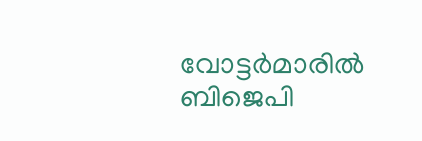വോട്ടർമാരിൽ ബിജെപി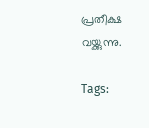പ്രതീക്ഷ വയ്ക്കുന്നു.

Tags: